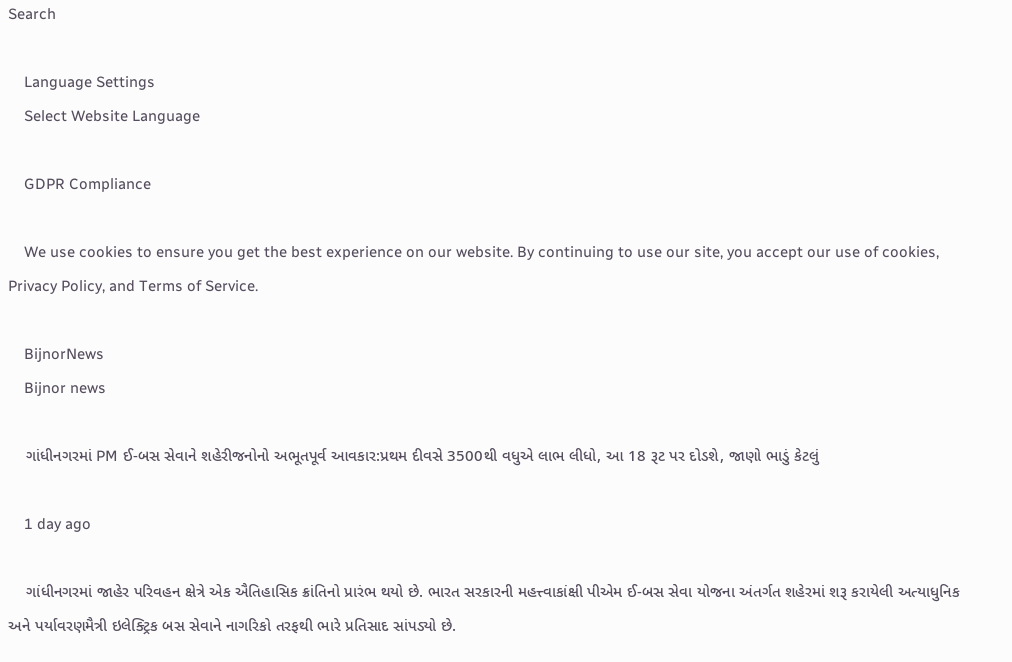Search

    Language Settings
    Select Website Language

    GDPR Compliance

    We use cookies to ensure you get the best experience on our website. By continuing to use our site, you accept our use of cookies, Privacy Policy, and Terms of Service.

    BijnorNews
    Bijnor news

    ગાંધીનગરમાં PM ઈ-બસ સેવાને શહેરીજનોનો અભૂતપૂર્વ આવકાર:પ્રથમ દીવસે 3500થી વધુએ લાભ લીધો, આ 18 રૂટ પર દોડશે, જાણો ભાડું કેટલું

    1 day ago

    ગાંધીનગરમાં જાહેર પરિવહન ક્ષેત્રે એક ઐતિહાસિક ક્રાંતિનો પ્રારંભ થયો છે. ભારત સરકારની મહત્ત્વાકાંક્ષી પીએમ ઈ-બસ સેવા યોજના અંતર્ગત શહેરમાં શરૂ કરાયેલી અત્યાધુનિક અને પર્યાવરણમૈત્રી ઇલેક્ટ્રિક બસ સેવાને નાગરિકો તરફથી ભારે પ્રતિસાદ સાંપડ્યો છે.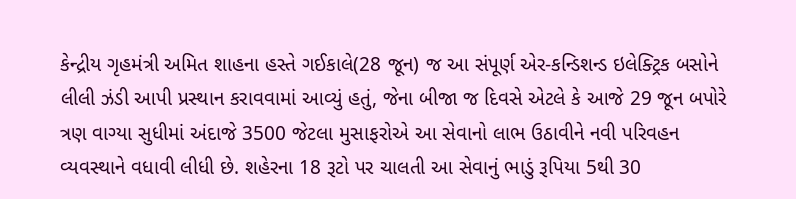કેન્દ્રીય ગૃહમંત્રી અમિત શાહના હસ્તે ગઈકાલે(28 જૂન) જ આ સંપૂર્ણ એર-કન્ડિશન્ડ ઇલેક્ટ્રિક બસોને લીલી ઝંડી આપી પ્રસ્થાન કરાવવામાં આવ્યું હતું, જેના બીજા જ દિવસે એટલે કે આજે 29 જૂન બપોરે ત્રણ વાગ્યા સુધીમાં અંદાજે 3500 જેટલા મુસાફરોએ આ સેવાનો લાભ ઉઠાવીને નવી પરિવહન વ્યવસ્થાને વધાવી લીધી છે. શહેરના 18 રૂટો પર ચાલતી આ સેવાનું ભાડું રૂપિયા 5થી 30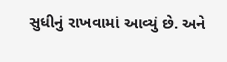સુધીનું રાખવામાં આવ્યું છે. અને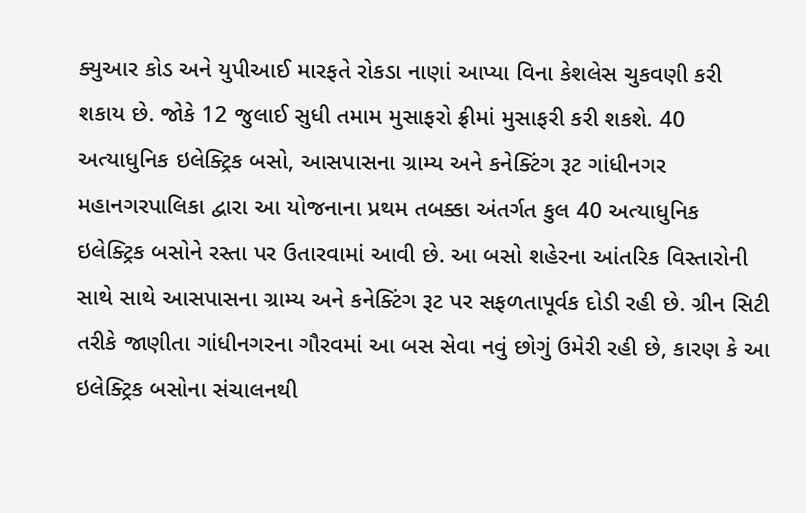ક્યુઆર કોડ અને યુપીઆઈ મારફતે રોકડા નાણાં આપ્યા વિના કેશલેસ ચુકવણી કરી શકાય છે. જોકે 12 જુલાઈ સુધી તમામ મુસાફરો ફ્રીમાં મુસાફરી કરી શકશે. 40 અત્યાધુનિક ઇલેક્ટ્રિક બસો, આસપાસના ગ્રામ્ય અને કનેક્ટિંગ રૂટ ગાંધીનગર મહાનગરપાલિકા દ્વારા આ યોજનાના પ્રથમ તબક્કા અંતર્ગત કુલ 40 અત્યાધુનિક ઇલેક્ટ્રિક બસોને રસ્તા પર ઉતારવામાં આવી છે. આ બસો શહેરના આંતરિક વિસ્તારોની સાથે સાથે આસપાસના ગ્રામ્ય અને કનેક્ટિંગ રૂટ પર સફળતાપૂર્વક દોડી રહી છે. ગ્રીન સિટી તરીકે જાણીતા ગાંધીનગરના ગૌરવમાં આ બસ સેવા નવું છોગું ઉમેરી રહી છે, કારણ કે આ ઇલેક્ટ્રિક બસોના સંચાલનથી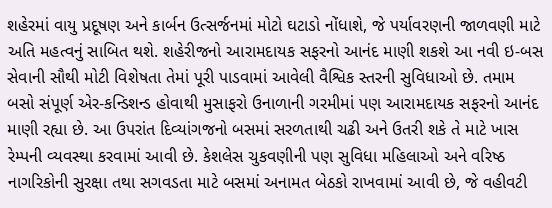શહેરમાં વાયુ પ્રદૂષણ અને કાર્બન ઉત્સર્જનમાં મોટો ઘટાડો નોંધાશે, જે પર્યાવરણની જાળવણી માટે અતિ મહત્વનું સાબિત થશે. શહેરીજનો આરામદાયક સફરનો આનંદ માણી શકશે આ નવી ઇ-બસ સેવાની સૌથી મોટી વિશેષતા તેમાં પૂરી પાડવામાં આવેલી વૈશ્વિક સ્તરની સુવિધાઓ છે. તમામ બસો સંપૂર્ણ એર-કન્ડિશન્ડ હોવાથી મુસાફરો ઉનાળાની ગરમીમાં પણ આરામદાયક સફરનો આનંદ માણી રહ્યા છે. આ ઉપરાંત દિવ્યાંગજનો બસમાં સરળતાથી ચઢી અને ઉતરી શકે તે માટે ખાસ રેમ્પની વ્યવસ્થા કરવામાં આવી છે. કેશલેસ ચુકવણીની પણ સુવિધા મહિલાઓ અને વરિષ્ઠ નાગરિકોની સુરક્ષા તથા સગવડતા માટે બસમાં અનામત બેઠકો રાખવામાં આવી છે, જે વહીવટી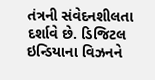તંત્રની સંવેદનશીલતા દર્શાવે છે. ડિજિટલ ઇન્ડિયાના વિઝનને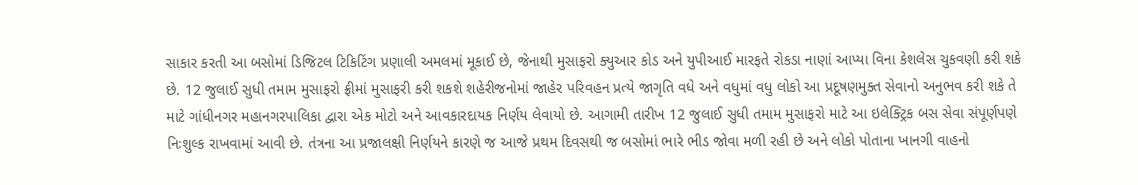સાકાર કરતી આ બસોમાં ડિજિટલ ટિકિટિંગ પ્રણાલી અમલમાં મૂકાઈ છે, જેનાથી મુસાફરો ક્યુઆર કોડ અને યુપીઆઈ મારફતે રોકડા નાણાં આપ્યા વિના કેશલેસ ચુકવણી કરી શકે છે. 12 જુલાઈ સુધી તમામ મુસાફરો ફ્રીમાં મુસાફરી કરી શકશે શહેરીજનોમાં જાહેર પરિવહન પ્રત્યે જાગૃતિ વધે અને વધુમાં વધુ લોકો આ પ્રદૂષણમુક્ત સેવાનો અનુભવ કરી શકે તે માટે ગાંધીનગર મહાનગરપાલિકા દ્વારા એક મોટો અને આવકારદાયક નિર્ણય લેવાયો છે. આગામી તારીખ 12 જુલાઈ સુધી તમામ મુસાફરો માટે આ ઇલેક્ટ્રિક બસ સેવા સંપૂર્ણપણે નિઃશુલ્ક રાખવામાં આવી છે. તંત્રના આ પ્રજાલક્ષી નિર્ણયને કારણે જ આજે પ્રથમ દિવસથી જ બસોમાં ભારે ભીડ જોવા મળી રહી છે અને લોકો પોતાના ખાનગી વાહનો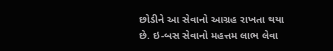છોડીને આ સેવાનો આગ્રહ રાખતા થયા છે. ઇ-બસ સેવાનો મહત્તમ લાભ લેવા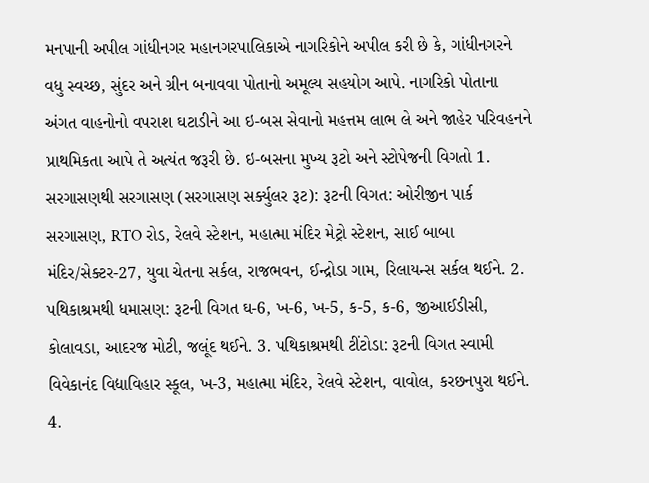મનપાની અપીલ ગાંધીનગર મહાનગરપાલિકાએ નાગરિકોને અપીલ કરી છે કે, ગાંધીનગરને વધુ સ્વચ્છ, સુંદર અને ગ્રીન બનાવવા પોતાનો અમૂલ્ય સહયોગ આપે. નાગરિકો પોતાના અંગત વાહનોનો વપરાશ ઘટાડીને આ ઇ-બસ સેવાનો મહત્તમ લાભ લે અને જાહેર પરિવહનને પ્રાથમિકતા આપે તે અત્યંત જરૂરી છે. ઇ-બસના મુખ્ય રૂટો અને સ્ટોપેજની વિગતો 1. સરગાસણથી સરગાસણ (સરગાસણ સર્ક્યુલર રૂટ): રૂટની વિગત: ઓરીજીન પાર્ક સરગાસણ, RTO રોડ, રેલવે સ્ટેશન, મહાત્મા મંદિર મેટ્રો સ્ટેશન, સાઈ બાબા મંદિર/સેક્ટર-27, યુવા ચેતના સર્કલ, રાજભવન, ઈન્દ્રોડા ગામ, રિલાયન્સ સર્કલ થઈને. 2. પથિકાશ્રમથી ધમાસણ: રૂટની વિગત ઘ-6, ખ-6, ખ-5, ક-5, ક-6, જીઆઈડીસી, કોલાવડા, આદરજ મોટી, જલૂંદ થઈને. 3. પથિકાશ્રમથી ટીંટોડા: રૂટની વિગત સ્વામી વિવેકાનંદ વિદ્યાવિહાર સ્કૂલ, ખ-3, મહાત્મા મંદિર, રેલવે સ્ટેશન, વાવોલ, કરછનપુરા થઈને. 4.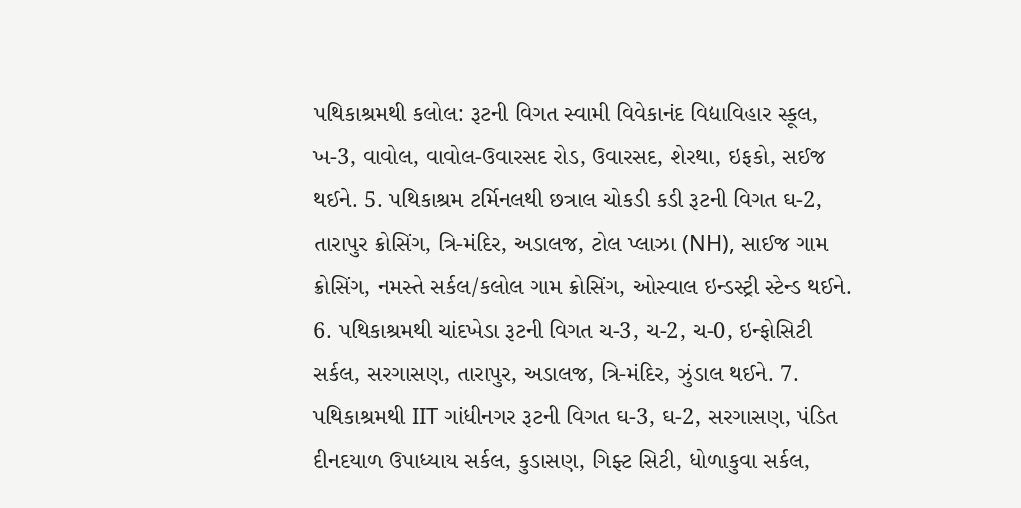પથિકાશ્રમથી કલોલ: રૂટની વિગત સ્વામી વિવેકાનંદ વિદ્યાવિહાર સ્કૂલ, ખ-3, વાવોલ, વાવોલ-ઉવારસદ રોડ, ઉવારસદ, શેરથા, ઇફકો, સઈજ થઈને. 5. પથિકાશ્રમ ટર્મિનલથી છત્રાલ ચોકડી કડી રૂટની વિગત ઘ-2, તારાપુર ક્રોસિંગ, ત્રિ-મંદિર, અડાલજ, ટોલ પ્લાઝા (NH), સાઈજ ગામ ક્રોસિંગ, નમસ્તે સર્કલ/કલોલ ગામ ક્રોસિંગ, ઓસ્વાલ ઇન્ડસ્ટ્રી સ્ટેન્ડ થઈને. 6. પથિકાશ્રમથી ચાંદખેડા રૂટની વિગત ચ-3, ચ-2, ચ-0, ઇન્ફોસિટી સર્કલ, સરગાસણ, તારાપુર, અડાલજ, ત્રિ-મંદિર, ઝુંડાલ થઈને. 7. પથિકાશ્રમથી IIT ગાંધીનગર રૂટની વિગત ઘ-3, ઘ-2, સરગાસણ, પંડિત દીનદયાળ ઉપાધ્યાય સર્કલ, કુડાસણ, ગિફ્ટ સિટી, ધોળાકુવા સર્કલ,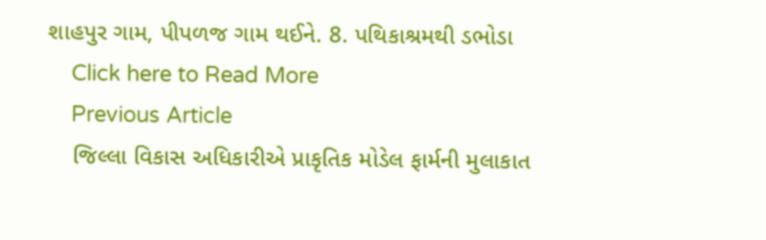શાહપુર ગામ, પીપળજ ગામ થઈને. 8. પથિકાશ્રમથી ડભોડા
    Click here to Read More
    Previous Article
    જિલ્લા વિકાસ અધિકારીએ પ્રાકૃતિક મોડેલ ફાર્મની મુલાકાત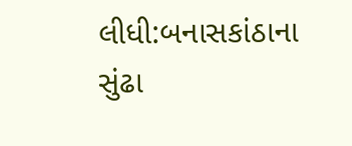લીધી:બનાસકાંઠાના સુંઢા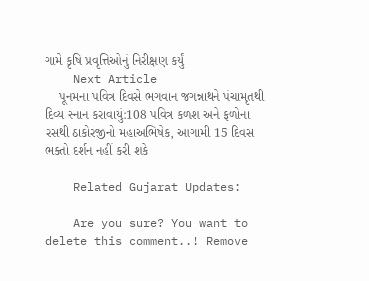ગામે કૃષિ પ્રવૃત્તિઓનું નિરીક્ષણ કર્યું
    Next Article
    પૂનમના પવિત્ર દિવસે ભગવાન જગન્નાથને પંચામૃતથી દિવ્ય સ્નાન કરાવાયું:108 પવિત્ર કળશ અને ફળોના રસથી ઠાકોરજીનો મહાઅભિષેક, આગામી 15 દિવસ ભક્તો દર્શન નહીં કરી શકે

    Related Gujarat Updates:

    Are you sure? You want to delete this comment..! Remove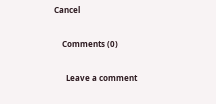Cancel

    Comments (0)

      Leave a comment